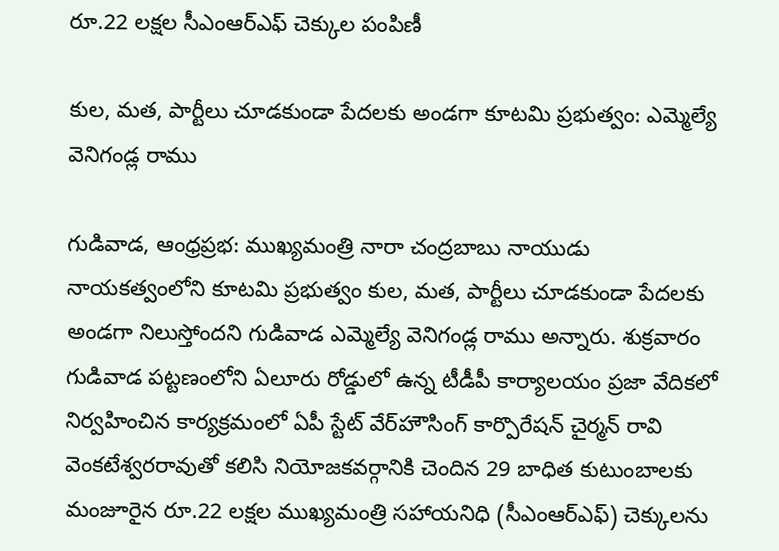రూ.22 లక్షల సీఎంఆర్ఎఫ్ చెక్కుల పంపిణీ

కుల, మత, పార్టీలు చూడకుండా పేదలకు అండగా కూటమి ప్రభుత్వం: ఎమ్మెల్యే వెనిగండ్ల రాము

గుడివాడ, ఆంధ్రప్రభ: ముఖ్యమంత్రి నారా చంద్రబాబు నాయుడు నాయకత్వంలోని కూటమి ప్రభుత్వం కుల, మత, పార్టీలు చూడకుండా పేదలకు అండగా నిలుస్తోందని గుడివాడ ఎమ్మెల్యే వెనిగండ్ల రాము అన్నారు. శుక్రవారం గుడివాడ పట్టణంలోని ఏలూరు రోడ్డులో ఉన్న టీడీపీ కార్యాలయం ప్రజా వేదికలో నిర్వహించిన కార్యక్రమంలో ఏపీ స్టేట్ వేర్‌హౌసింగ్ కార్పొరేషన్ చైర్మన్ రావి వెంకటేశ్వరరావుతో కలిసి నియోజకవర్గానికి చెందిన 29 బాధిత కుటుంబాలకు మంజూరైన రూ.22 లక్షల ముఖ్యమంత్రి సహాయనిధి (సీఎంఆర్ఎఫ్) చెక్కులను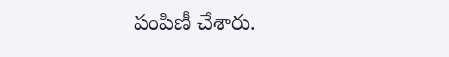పంపిణీ చేశారు.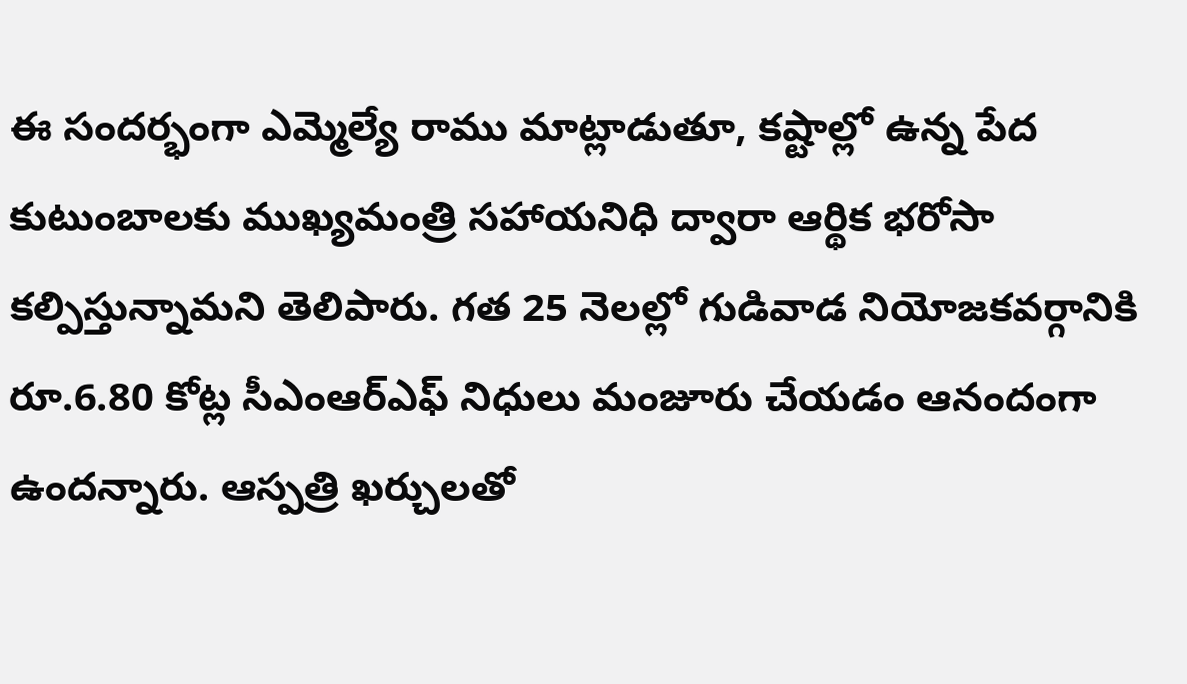ఈ సందర్భంగా ఎమ్మెల్యే రాము మాట్లాడుతూ, కష్టాల్లో ఉన్న పేద కుటుంబాలకు ముఖ్యమంత్రి సహాయనిధి ద్వారా ఆర్థిక భరోసా కల్పిస్తున్నామని తెలిపారు. గత 25 నెలల్లో గుడివాడ నియోజకవర్గానికి రూ.6.80 కోట్ల సీఎంఆర్ఎఫ్ నిధులు మంజూరు చేయడం ఆనందంగా ఉందన్నారు. ఆస్పత్రి ఖర్చులతో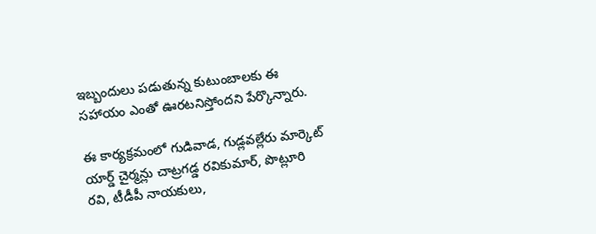ఇబ్బందులు పడుతున్న కుటుంబాలకు ఈ సహాయం ఎంతో ఊరటనిస్తోందని పేర్కొన్నారు.

ఈ కార్యక్రమంలో గుడివాడ, గుడ్లవల్లేరు మార్కెట్ యార్డ్ చైర్మన్లు చాట్రగడ్డ రవికుమార్, పొట్లూరి రవి, టీడీపీ నాయకులు,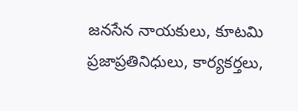జనసేన నాయకులు, కూటమి ప్రజాప్రతినిధులు, కార్యకర్తలు,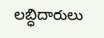లబ్ధిదారులు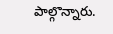పాల్గొన్నారు.